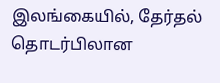இலங்கையில், தேர்தல் தொடர்பிலான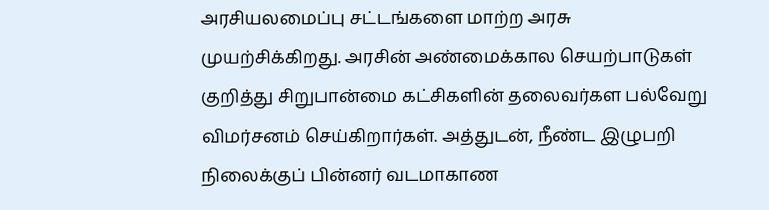அரசியலமைப்பு சட்டங்களை மாற்ற அரசு முயற்சிக்கிறது. அரசின் அண்மைக்கால செயற்பாடுகள் குறித்து சிறுபான்மை கட்சிகளின் தலைவர்கள பல்வேறு விமர்சனம் செய்கிறார்கள். அத்துடன், நீண்ட இழுபறி நிலைக்குப் பின்னர் வடமாகாண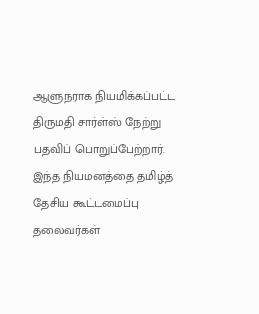ஆளுநராக நியமிக்கப்பட்ட திருமதி சார்ள்ஸ் நேற்று பதவிப் பொறுப்பேற்றார். இந்த நியமனத்தை தமிழ்த் தேசிய கூட்டமைப்பு தலைவர்கள்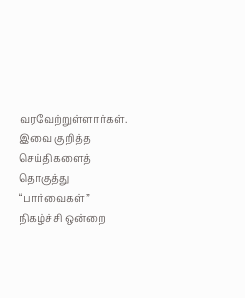வரவேற்றுள்ளார்கள். இவை குறித்த செய்திகளைத் தொகுத்து “பார்வைகள்” நிகழ்ச்சி ஒன்றை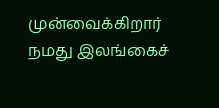முன்வைக்கிறார் நமது இலங்கைச்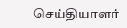செய்தியாளர்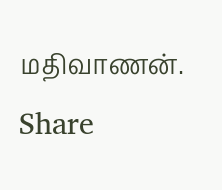மதிவாணன்.
Share